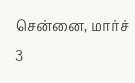சென்னை, மார்ச் 3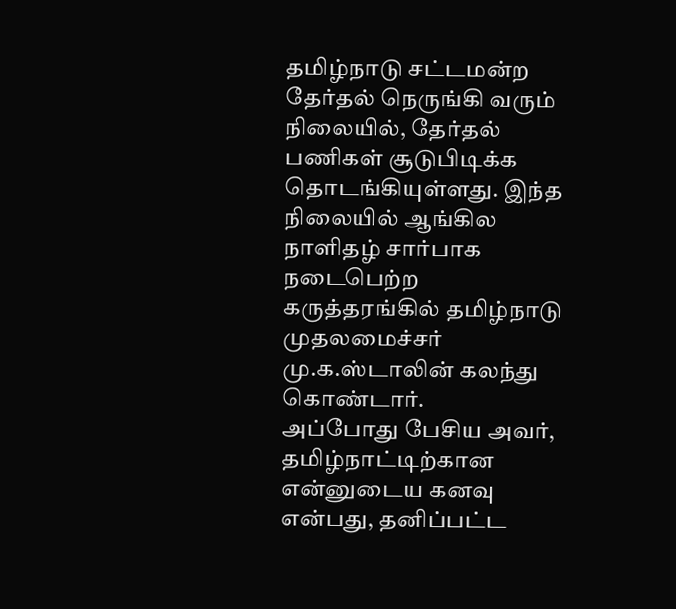தமிழ்நாடு சட்டமன்ற தேர்தல் நெருங்கி வரும் நிலையில், தேர்தல் பணிகள் சூடுபிடிக்க தொடங்கியுள்ளது. இந்த நிலையில் ஆங்கில நாளிதழ் சார்பாக நடைபெற்ற கருத்தரங்கில் தமிழ்நாடு முதலமைச்சர் மு.க.ஸ்டாலின் கலந்து கொண்டார்.
அப்போது பேசிய அவர், தமிழ்நாட்டிற்கான என்னுடைய கனவு என்பது, தனிப்பட்ட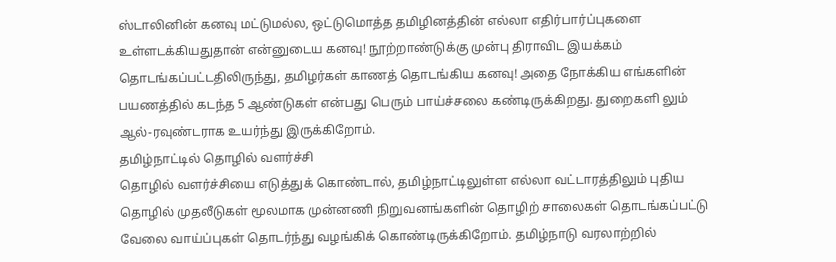ஸ்டாலினின் கனவு மட்டுமல்ல, ஒட்டுமொத்த தமிழினத்தின் எல்லா எதிர்பார்ப்புகளை உள்ளடக்கியதுதான் என்னுடைய கனவு! நூற்றாண்டுக்கு முன்பு திராவிட இயக்கம் தொடங்கப்பட்டதிலிருந்து, தமிழர்கள் காணத் தொடங்கிய கனவு! அதை நோக்கிய எங்களின் பயணத்தில் கடந்த 5 ஆண்டுகள் என்பது பெரும் பாய்ச்சலை கண்டிருக்கிறது. துறைகளி லும் ஆல்-ரவுண்டராக உயர்ந்து இருக்கிறோம்.
தமிழ்நாட்டில் தொழில் வளர்ச்சி
தொழில் வளர்ச்சியை எடுத்துக் கொண்டால், தமிழ்நாட்டிலுள்ள எல்லா வட்டாரத்திலும் புதிய தொழில் முதலீடுகள் மூலமாக முன்னணி நிறுவனங்களின் தொழிற் சாலைகள் தொடங்கப்பட்டு வேலை வாய்ப்புகள் தொடர்ந்து வழங்கிக் கொண்டிருக்கிறோம். தமிழ்நாடு வரலாற்றில்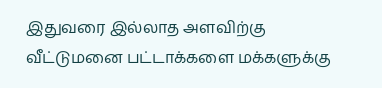இதுவரை இல்லாத அளவிற்கு வீட்டுமனை பட்டாக்களை மக்களுக்கு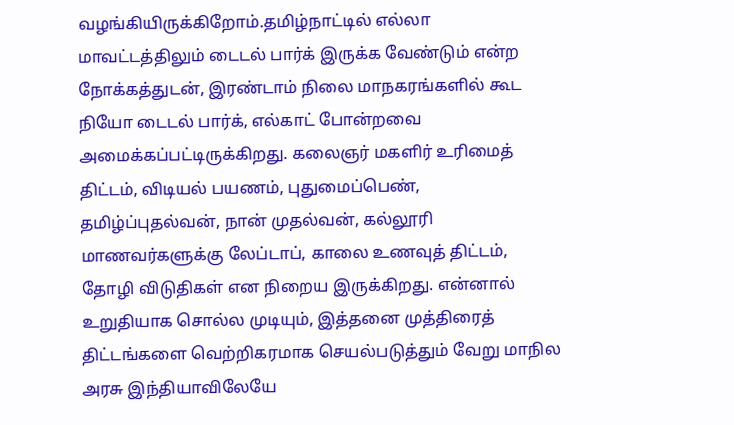வழங்கியிருக்கிறோம்.தமிழ்நாட்டில் எல்லா மாவட்டத்திலும் டைடல் பார்க் இருக்க வேண்டும் என்ற நோக்கத்துடன், இரண்டாம் நிலை மாநகரங்களில் கூட நியோ டைடல் பார்க், எல்காட் போன்றவை அமைக்கப்பட்டிருக்கிறது. கலைஞர் மகளிர் உரிமைத் திட்டம், விடியல் பயணம், புதுமைப்பெண், தமிழ்ப்புதல்வன், நான் முதல்வன், கல்லூரி மாணவர்களுக்கு லேப்டாப், காலை உணவுத் திட்டம், தோழி விடுதிகள் என நிறைய இருக்கிறது. என்னால் உறுதியாக சொல்ல முடியும், இத்தனை முத்திரைத் திட்டங்களை வெற்றிகரமாக செயல்படுத்தும் வேறு மாநில அரசு இந்தியாவிலேயே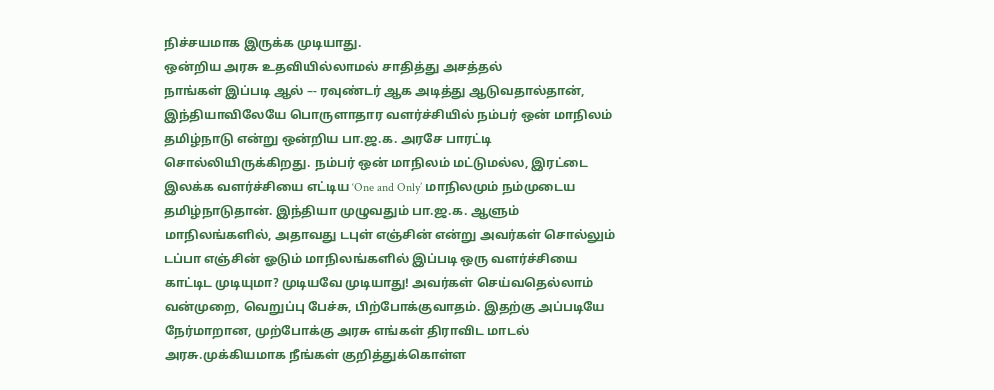நிச்சயமாக இருக்க முடியாது.
ஒன்றிய அரசு உதவியில்லாமல் சாதித்து அசத்தல்
நாங்கள் இப்படி ஆல் –- ரவுண்டர் ஆக அடித்து ஆடுவதால்தான், இந்தியாவிலேயே பொருளாதார வளர்ச்சியில் நம்பர் ஒன் மாநிலம் தமிழ்நாடு என்று ஒன்றிய பா.ஜ.க. அரசே பாரட்டி சொல்லியிருக்கிறது. நம்பர் ஒன் மாநிலம் மட்டுமல்ல, இரட்டை இலக்க வளர்ச்சியை எட்டிய ‘One and Only’ மாநிலமும் நம்முடைய தமிழ்நாடுதான். இந்தியா முழுவதும் பா.ஜ.க. ஆளும் மாநிலங்களில், அதாவது டபுள் எஞ்சின் என்று அவர்கள் சொல்லும் டப்பா எஞ்சின் ஓடும் மாநிலங்களில் இப்படி ஒரு வளர்ச்சியை காட்டிட முடியுமா? முடியவே முடியாது! அவர்கள் செய்வதெல்லாம் வன்முறை, வெறுப்பு பேச்சு, பிற்போக்குவாதம். இதற்கு அப்படியே நேர்மாறான, முற்போக்கு அரசு எங்கள் திராவிட மாடல் அரசு.முக்கியமாக நீங்கள் குறித்துக்கொள்ள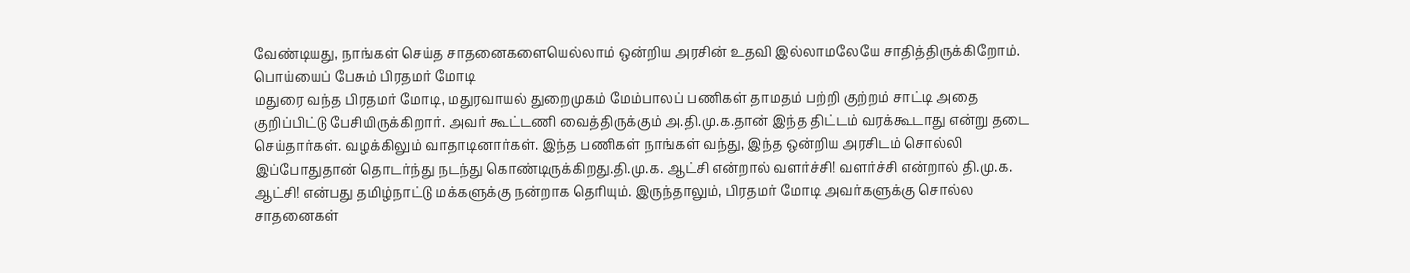வேண்டியது, நாங்கள் செய்த சாதனைகளையெல்லாம் ஒன்றிய அரசின் உதவி இல்லாமலேயே சாதித்திருக்கிறோம்.
பொய்யைப் பேசும் பிரதமர் மோடி
மதுரை வந்த பிரதமர் மோடி, மதுரவாயல் துறைமுகம் மேம்பாலப் பணிகள் தாமதம் பற்றி குற்றம் சாட்டி அதை குறிப்பிட்டு பேசியிருக்கிறார். அவர் கூட்டணி வைத்திருக்கும் அ.தி.மு.க.தான் இந்த திட்டம் வரக்கூடாது என்று தடை செய்தார்கள். வழக்கிலும் வாதாடினார்கள். இந்த பணிகள் நாங்கள் வந்து, இந்த ஒன்றிய அரசிடம் சொல்லி இப்போதுதான் தொடர்ந்து நடந்து கொண்டிருக்கிறது.தி.மு.க. ஆட்சி என்றால் வளர்ச்சி! வளர்ச்சி என்றால் தி.மு.க. ஆட்சி! என்பது தமிழ்நாட்டு மக்களுக்கு நன்றாக தெரியும். இருந்தாலும், பிரதமர் மோடி அவர்களுக்கு சொல்ல சாதனைகள்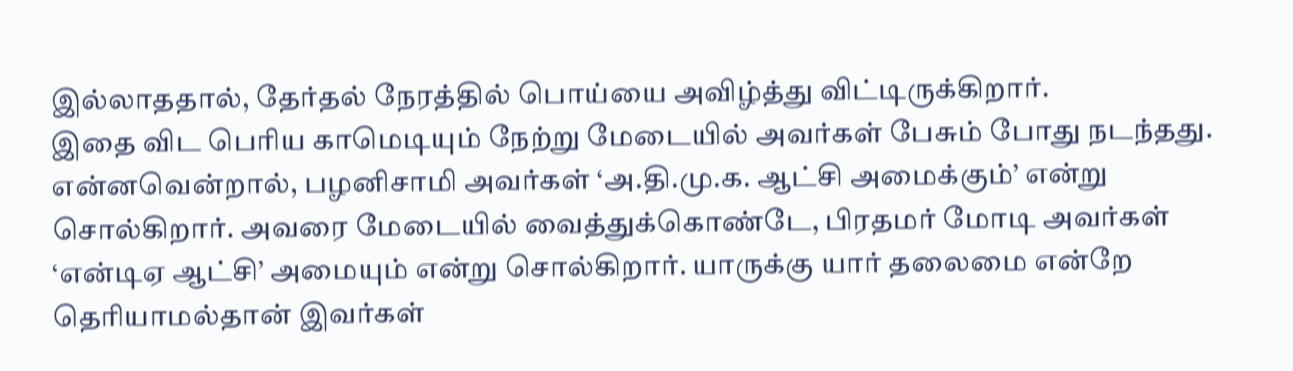இல்லாததால், தேர்தல் நேரத்தில் பொய்யை அவிழ்த்து விட்டிருக்கிறார்.
இதை விட பெரிய காமெடியும் நேற்று மேடையில் அவர்கள் பேசும் போது நடந்தது. என்னவென்றால், பழனிசாமி அவர்கள் ‘அ.தி.மு.க. ஆட்சி அமைக்கும்’ என்று சொல்கிறார். அவரை மேடையில் வைத்துக்கொண்டே, பிரதமர் மோடி அவர்கள் ‘என்டிஏ ஆட்சி’ அமையும் என்று சொல்கிறார். யாருக்கு யார் தலைமை என்றே தெரியாமல்தான் இவர்கள்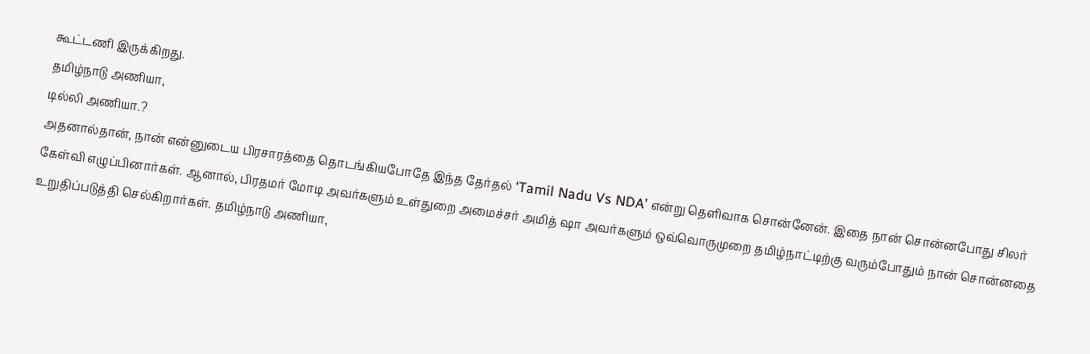கூட்டணி இருக்கிறது.
தமிழ்நாடு அணியா,
டில்லி அணியா.?
அதனால்தான், நான் என்னுடைய பிரசாரத்தை தொடங்கியபோதே இந்த தேர்தல் ‘Tamil Nadu Vs NDA’ என்று தெளிவாக சொன்னேன். இதை நான் சொன்னபோது சிலர் கேள்வி எழுப்பினார்கள். ஆனால், பிரதமர் மோடி அவர்களும் உள்துறை அமைச்சர் அமித் ஷா அவர்களும் ஒவ்வொருமுறை தமிழ்நாட்டிற்கு வரும்போதும் நான் சொன்னதை உறுதிப்படுத்தி செல்கிறார்கள். தமிழ்நாடு அணியா,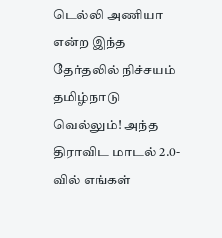டெல்லி அணியா என்ற இந்த தேர்தலில் நிச்சயம் தமிழ்நாடு வெல்லும்! அந்த திராவிட மாடல் 2.0-வில் எங்கள்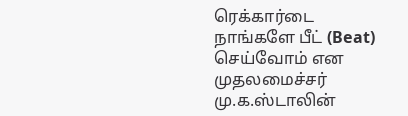ரெக்கார்டை நாங்களே பீட் (Beat) செய்வோம் என முதலமைச்சர் மு.க.ஸ்டாலின்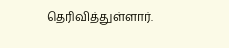தெரிவித்துள்ளார்.